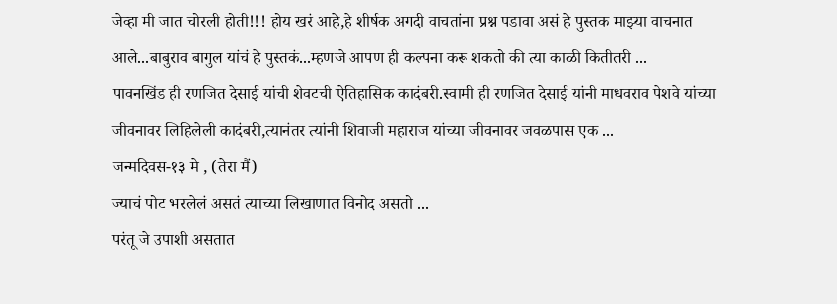जेव्हा मी जात चोरली होती!!! होय खरं आहे,हे शीर्षक अगदी वाचतांना प्रश्न पडावा असं हे पुस्तक माझ्या वाचनात आले...बाबुराव बागुल यांचं हे पुस्तकं...म्हणजे आपण ही कल्पना करू शकतो की त्या काळी कितीतरी ...
पावनखिंड ही रणजित देसाई यांची शेवटची ऐतिहासिक कादंबरी.स्वामी ही रणजित देसाई यांनी माधवराव पेशवे यांच्या जीवनावर लिहिलेली कादंबरी,त्यानंतर त्यांनी शिवाजी महाराज यांच्या जीवनावर जवळपास एक ...
जन्मदिवस-१३ मे , (तेरा मैं)
ज्याचं पोट भरलेलं असतं त्याच्या लिखाणात विनोद असतो ...
परंतू जे उपाशी असतात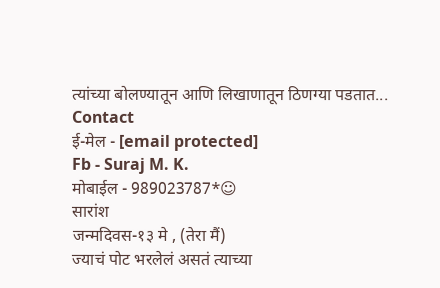त्यांच्या बोलण्यातून आणि लिखाणातून ठिणग्या पडतात...
Contact
ई-मेल - [email protected]
Fb - Suraj M. K.
मोबाईल - 989023787*☺
सारांश
जन्मदिवस-१३ मे , (तेरा मैं)
ज्याचं पोट भरलेलं असतं त्याच्या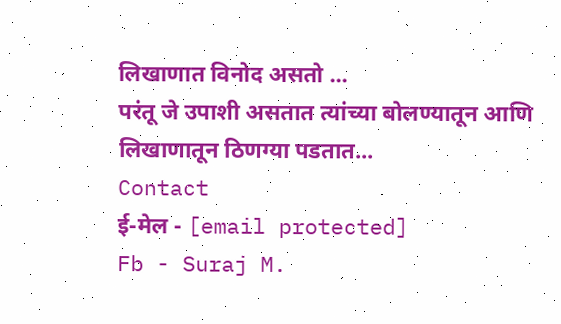लिखाणात विनोद असतो ...
परंतू जे उपाशी असतात त्यांच्या बोलण्यातून आणि लिखाणातून ठिणग्या पडतात...
Contact
ई-मेल - [email protected]
Fb - Suraj M.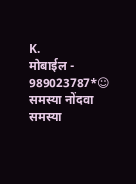K.
मोबाईल - 989023787*☺
समस्या नोंदवा
समस्या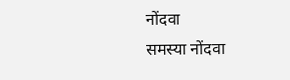नोंदवा
समस्या नोंदवा